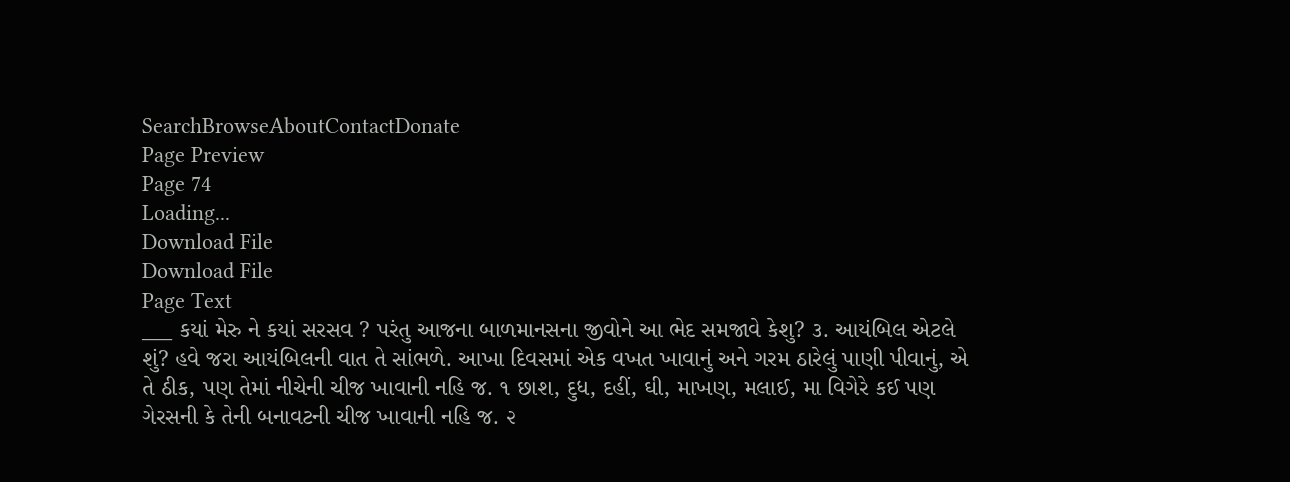SearchBrowseAboutContactDonate
Page Preview
Page 74
Loading...
Download File
Download File
Page Text
___ કયાં મેરુ ને કયાં સરસવ ? પરંતુ આજના બાળમાનસના જીવોને આ ભેદ સમજાવે કેશુ? ૩. આયંબિલ એટલે શું? હવે જરા આયંબિલની વાત તે સાંભળે. આખા દિવસમાં એક વખત ખાવાનું અને ગરમ ઠારેલું પાણી પીવાનું, એ તે ઠીક, પણ તેમાં નીચેની ચીજ ખાવાની નહિ જ. ૧ છાશ, દુધ, દહીં, ઘી, માખણ, મલાઈ, મા વિગેરે કઈ પણ ગેરસની કે તેની બનાવટની ચીજ ખાવાની નહિ જ. ૨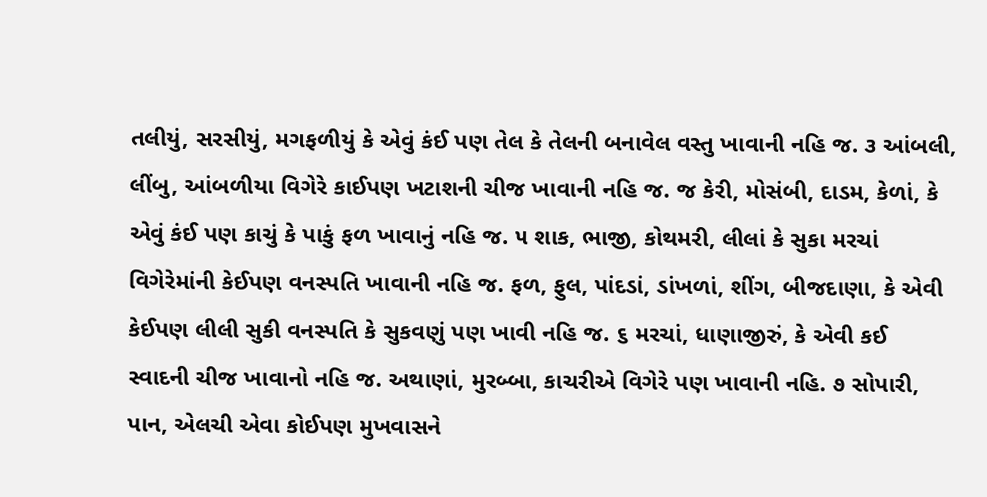તલીયું, સરસીયું, મગફળીયું કે એવું કંઈ પણ તેલ કે તેલની બનાવેલ વસ્તુ ખાવાની નહિ જ. ૩ આંબલી, લીંબુ, આંબળીયા વિગેરે કાઈપણ ખટાશની ચીજ ખાવાની નહિ જ. જ કેરી, મોસંબી, દાડમ, કેળાં, કે એવું કંઈ પણ કાચું કે પાકું ફળ ખાવાનું નહિ જ. ૫ શાક, ભાજી, કોથમરી, લીલાં કે સુકા મરચાં વિગેરેમાંની કેઈપણ વનસ્પતિ ખાવાની નહિ જ. ફળ, ફુલ, પાંદડાં, ડાંખળાં, શીંગ, બીજદાણા, કે એવી કેઈપણ લીલી સુકી વનસ્પતિ કે સુકવણું પણ ખાવી નહિ જ. ૬ મરચાં, ધાણાજીરું, કે એવી કઈ સ્વાદની ચીજ ખાવાનો નહિ જ. અથાણાં, મુરબ્બા, કાચરીએ વિગેરે પણ ખાવાની નહિ. ૭ સોપારી, પાન, એલચી એવા કોઈપણ મુખવાસને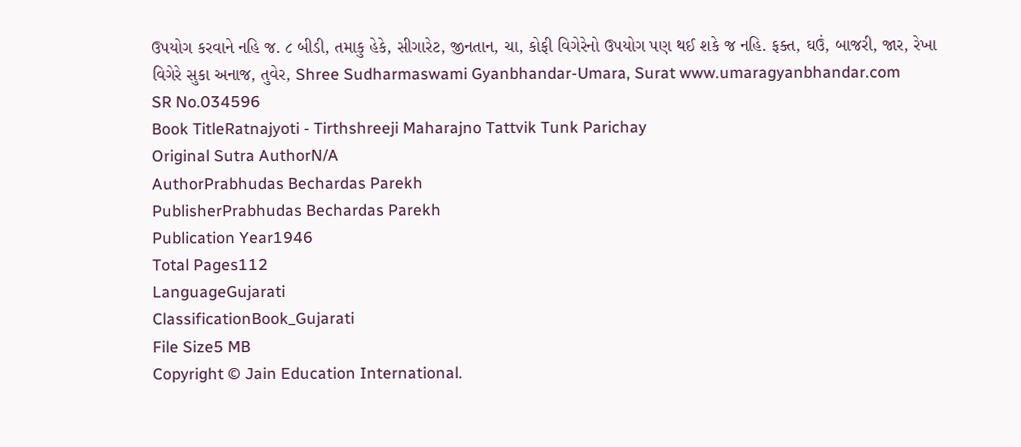ઉપયોગ કરવાને નહિ જ. ૮ બીડી, તમાકુ હેકે, સીગારેટ, જીનતાન, ચા, કોફી વિગેરેનો ઉપયોગ પણ થઈ શકે જ નહિ. ફક્ત, ઘઉં, બાજરી, જાર, રેખા વિગેરે સુકા અનાજ, તુવેર, Shree Sudharmaswami Gyanbhandar-Umara, Surat www.umaragyanbhandar.com
SR No.034596
Book TitleRatnajyoti - Tirthshreeji Maharajno Tattvik Tunk Parichay
Original Sutra AuthorN/A
AuthorPrabhudas Bechardas Parekh
PublisherPrabhudas Bechardas Parekh
Publication Year1946
Total Pages112
LanguageGujarati
ClassificationBook_Gujarati
File Size5 MB
Copyright © Jain Education International.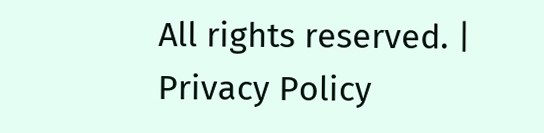All rights reserved. | Privacy Policy